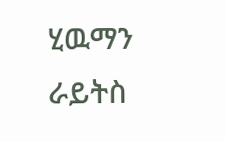ሂዉማን ራይትስ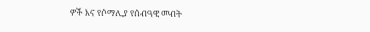ዎች እና የሶማሊያ የሰብዓዊ መብት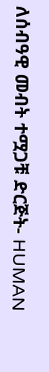ለሰብዓዊ መብት ተሟጋቹ ድርጅት- HUMAN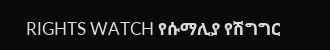RIGHTS WATCH የሱማሊያ የሽግግር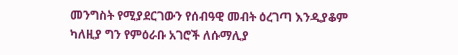መንግስት የሚያደርገውን የሰብዓዊ መብት ዕረገጣ እንዲያቆም ካለዚያ ግን የምዕራቡ አገሮች ለሱማሊያ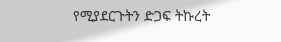የሚያደርጉትን ድጋፍ ትኩረት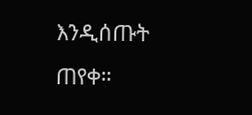እንዲሰጡት ጠየቀ።